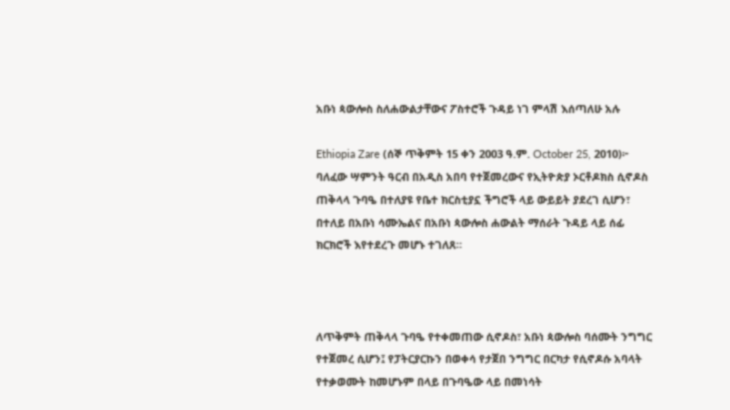አቡነ ጳውሎስ ስለሐውልታቸውና ፖስተሮች ጉዳይ ነገ ምላሽ እሰጣለሁ አሉ

Ethiopia Zare (ሰኞ ጥቅምት 15 ቀን 2003 ዓ.ም. October 25, 2010)፦ ባለፈው ሣምንት ዓርብ በአዲስ አበባ የተጀመረውና የኢትዮጵያ ኦርቶዶክስ ሲኖዶስ ጠቅላላ ጉባዔ በተለያዩ የቤተ ክርስቲያኗ ችግሮች ላይ ውይይት ያደረገ ሲሆን፣ በተለይ በአቡነ ሳሙኤልና በአቡነ ጳውሎስ ሐውልት ማሰራት ጉዳይ ላይ ሰፊ ክርክሮች እየተደረጉ መሆኑ ተገለጸ።



ለጥቅምት ጠቅላላ ጉባዔ የተቀመጠው ሲኖዶስ፣ አቡነ ጳውሎስ ባሰሙት ንግግር የተጀመረ ሲሆን፤ የፓትርያርኩን በወቀሳ የታጀበ ንግግር በርካታ የሲኖዶሱ አባላት የተቃወሙት ከመሆኑም በላይ በጉባዔው ላይ በመነሳት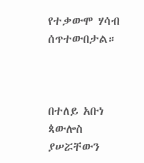የተቃውሞ ሃሳብ ሰጥተውበታል።



በተለይ አቡነ ጳውሎስ ያሠሯቸውን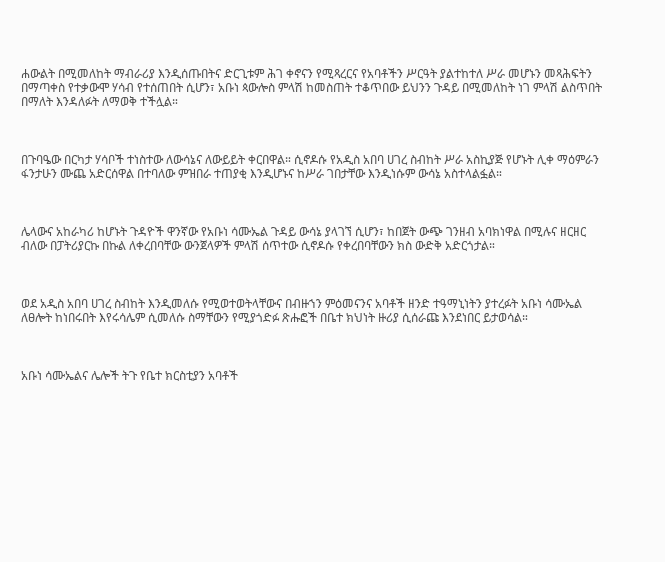ሐውልት በሚመለከት ማብራሪያ እንዲሰጡበትና ድርጊቱም ሕገ ቀኖናን የሚጻረርና የአባቶችን ሥርዓት ያልተከተለ ሥራ መሆኑን መጻሕፍትን በማጣቀስ የተቃውሞ ሃሳብ የተሰጠበት ሲሆን፣ አቡነ ጳውሎስ ምላሽ ከመስጠት ተቆጥበው ይህንን ጉዳይ በሚመለከት ነገ ምላሽ ልስጥበት በማለት እንዳለፉት ለማወቅ ተችሏል።



በጉባዔው በርካታ ሃሳቦች ተነስተው ለውሳኔና ለውይይት ቀርበዋል። ሲኖዶሱ የአዲስ አበባ ሀገረ ስብከት ሥራ አስኪያጅ የሆኑት ሊቀ ማዕምራን ፋንታሁን ሙጨ አድርሰዋል በተባለው ምዝበራ ተጠያቂ እንዲሆኑና ከሥራ ገበታቸው እንዲነሱም ውሳኔ አስተላልፏል።



ሌላውና አከራካሪ ከሆኑት ጉዳዮች ዋንኛው የአቡነ ሳሙኤል ጉዳይ ውሳኔ ያላገኘ ሲሆን፣ ከበጀት ውጭ ገንዘብ አባክነዋል በሚሉና ዘርዘር ብለው በፓትሪያርኩ በኩል ለቀረበባቸው ውንጀላዎች ምላሽ ሰጥተው ሲኖዶሱ የቀረበባቸውን ክስ ውድቅ አድርጎታል።



ወደ አዲስ አበባ ሀገረ ስብከት እንዲመለሱ የሚወተወትላቸውና በብዙኀን ምዕመናንና አባቶች ዘንድ ተዓማኒነትን ያተረፉት አቡነ ሳሙኤል ለፀሎት ከነበሩበት እየሩሳሌም ሲመለሱ ስማቸውን የሚያጎድፉ ጽሑፎች በቤተ ክህነት ዙሪያ ሲሰራጩ እንደነበር ይታወሳል።



አቡነ ሳሙኤልና ሌሎች ትጉ የቤተ ክርስቲያን አባቶች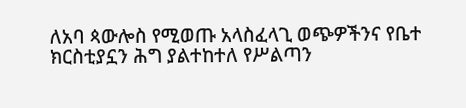ለአባ ጳውሎስ የሚወጡ አላስፈላጊ ወጭዎችንና የቤተ ክርስቲያኗን ሕግ ያልተከተለ የሥልጣን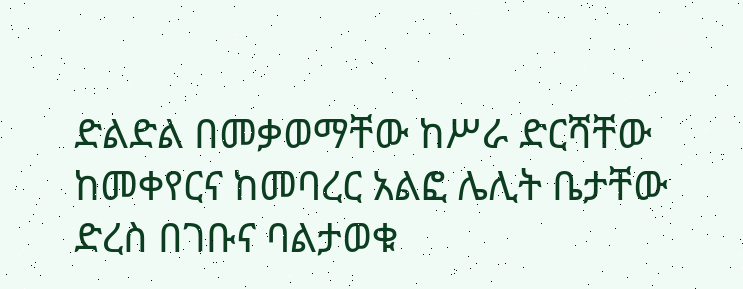ድልድል በመቃወማቸው ከሥራ ድርሻቸው ከመቀየርና ከመባረር አልፎ ሌሊት ቤታቸው ድረስ በገቡና ባልታወቁ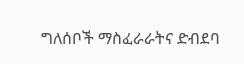ግለሰቦች ማስፈራራትና ድብደባ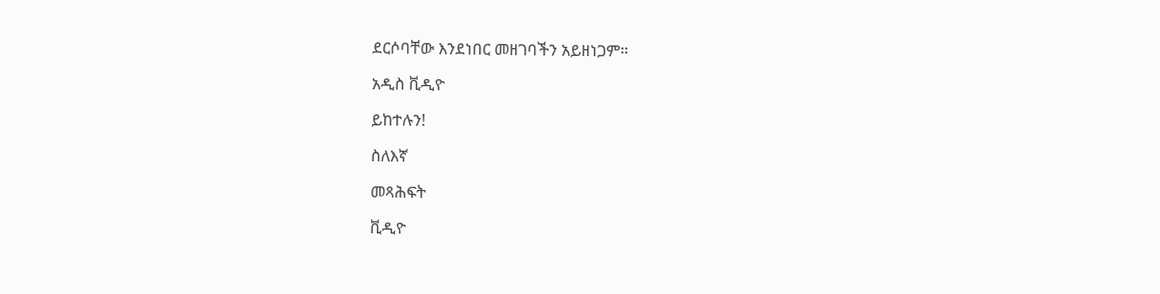ደርሶባቸው እንደነበር መዘገባችን አይዘነጋም።

አዲስ ቪዲዮ

ይከተሉን!

ስለእኛ

መጻሕፍት

ቪዲዮ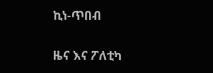ኪነ-ጥበብ

ዜና እና ፖለቲካ